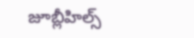జూబ్లీహిల్స్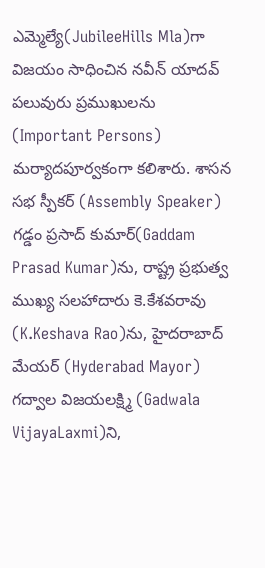ఎమ్మెల్యే(JubileeHills Mla)గా విజయం సాధించిన నవీన్ యాదవ్ పలువురు ప్రముఖులను (Important Persons) మర్యాదపూర్వకంగా కలిశారు. శాసన సభ స్పీకర్ (Assembly Speaker) గడ్డం ప్రసాద్ కుమార్(Gaddam Prasad Kumar)ను, రాష్ట్ర ప్రభుత్వ ముఖ్య సలహాదారు కె.కేశవరావు (K.Keshava Rao)ను, హైదరాబాద్ మేయర్ (Hyderabad Mayor) గద్వాల విజయలక్ష్మి (Gadwala VijayaLaxmi)ని,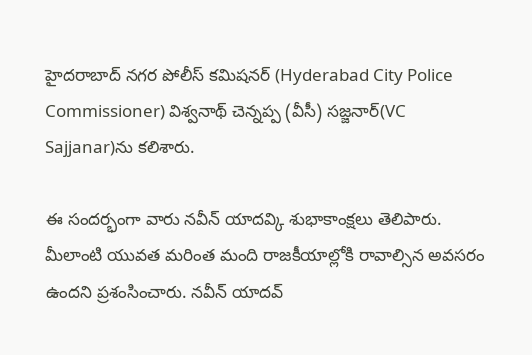హైదరాబాద్ నగర పోలీస్ కమిషనర్ (Hyderabad City Police Commissioner) విశ్వనాథ్ చెన్నప్ప (వీసీ) సజ్జనార్(VC Sajjanar)ను కలిశారు.

ఈ సందర్భంగా వారు నవీన్ యాదవ్కి శుభాకాంక్షలు తెలిపారు. మీలాంటి యువత మరింత మంది రాజకీయాల్లోకి రావాల్సిన అవసరం ఉందని ప్రశంసించారు. నవీన్ యాదవ్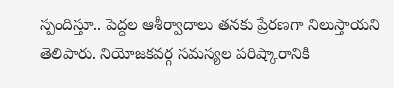స్పందిస్తూ.. పెద్దల ఆశీర్వాదాలు తనకు ప్రేరణగా నిలుస్తాయని తెలిపారు. నియోజకవర్గ సమస్యల పరిష్కారానికి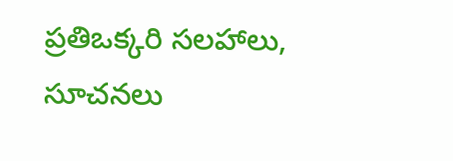ప్రతిఒక్కరి సలహాలు, సూచనలు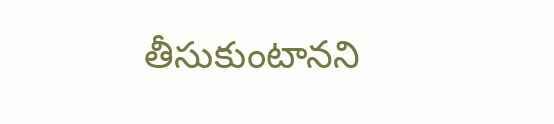తీసుకుంటానని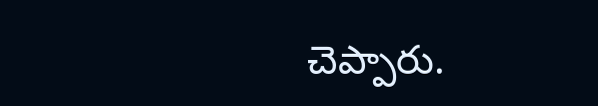చెప్పారు.